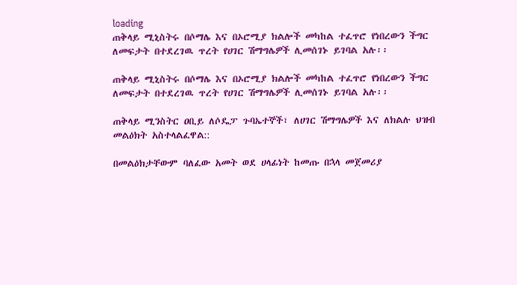loading
ጠቅላይ ሚኒስትሩ በሶማሌ እና በኦሮሚያ ክልሎች መካከል ተፈጥሮ የነበረውን ችግር ለመፍታት በተደረገዉ ጥረት የሀገር ሽማግሌዎች ሊመሰገኑ ይገባል አሉ፡፡

ጠቅላይ ሚኒስትሩ በሶማሌ እና በኦሮሚያ ክልሎች መካከል ተፈጥሮ የነበረውን ችግር ለመፍታት በተደረገዉ ጥረት የሀገር ሽማግሌዎች ሊመሰገኑ ይገባል አሉ፡፡

ጠቅላይ ሚንስትር ዐቢይ ለሶዴፓ ጉባኤተኞች፣ ለሀገር ሽማግሌዎች እና ለክልሉ ህዝብ መልዕክት አስተላልፈዋል::

በመልዕክታቸውም ባለፈው አመት ወደ ሀላፊነት ከመጡ በኋላ መጀመሪያ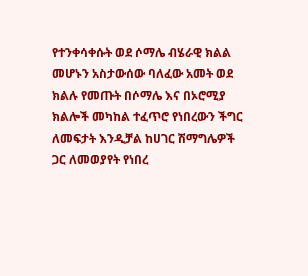የተንቀሳቀሱት ወደ ሶማሌ ብሄራዊ ክልል መሆኑን አስታውሰው ባለፈው አመት ወደ ክልሉ የመጡት በሶማሌ እና በኦሮሚያ ክልሎች መካከል ተፈጥሮ የነበረውን ችግር ለመፍታት እንዲቻል ከሀገር ሽማግሌዎች ጋር ለመወያየት የነበረ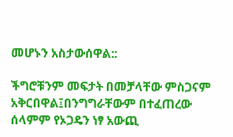መሆኑን አስታውሰዋል::

ችግሮቹንም መፍታት በመቻላቸው ምስጋናም አቅርበዋል፤በንግግራቸውም በተፈጠረው ሰላምም የኦጋዴን ነፃ አውጪ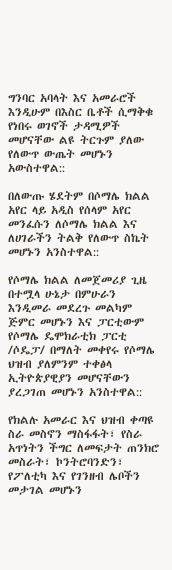ግንባር አባላት እና አመራሮች እንዲሁም በእስር ቤቶች ሲማቅቁ የነበሩ ወገኖች ታዳሚዎች መሆናቸው ልዩ ትርጉም ያለው የለውጥ ውጤት መሆኑን አውስተዋል::

በለውጡ ሄደትም በሶማሌ ክልል አየር ላይ አዲስ የሰላም አየር መንፈሱን ለሶማሌ ክልል እና ለሀገራችን ትልቅ የለውጥ ስኬት መሆኑን አንስተዋል::

የሶማሌ ክልል ለመጀመሪያ ጊዜ በተሟላ ሁኔታ በምሁራን እንዲመራ መደረጉ መልካም ጅምር መሆኑን እና ፓርቲውም የሶማሌ ዴሞክራቲክ ፓርቲ /ሶዴፓ/ በማለት መቀየሩ የሶማሌ ህዝብ ያለምንም ተቀፅላ ኢትዮጵያዊያን መሆናቸውን ያረጋገጠ መሆኑን አንስተዋል::

የክልሉ አመራር እና ህዝብ ቀጣዩ ስራ መስኖን ማስፋፋት፣ የስራ አጥነትን ችግር ለመፍታት ጠንክሮ መስራት፣ ኮንትሮባንድን፣ የፖለቲካ እና የገንዘብ ሌቦችን መታገል መሆኑን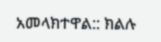አመላክተዋል:: ክልሉ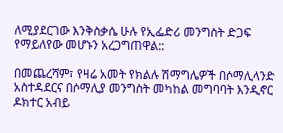ለሚያደርገው እንቅስቃሴ ሁሉ የኢፌድሪ መንግስት ድጋፍ የማይለየው መሆኑን አረጋግጠዋል::

በመጨረሻም፣ የዛሬ አመት የክልሉ ሽማግሌዎች በሶማሊላንድ አስተዳደርና በሶማሊያ መንግስት መካከል መግባባት እንዲኖር ዶክተር አብይ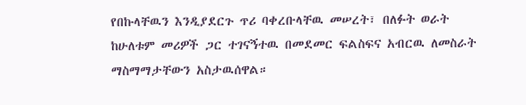የበኩላቸዉን እንዲያደርጉ ጥሪ ባቀረቡላቸዉ መሠረት፣ በለፉት ወራት ከሁለቱም መሪዎች ጋር ተገናኝተዉ በመደመር ፍልስፍና አብርዉ ለመስራት ማስማማታቸውን አስታዉሰዋል።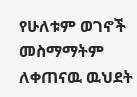የሁለቱም ወገኖች መስማማትም ለቀጠናዉ ዉህደት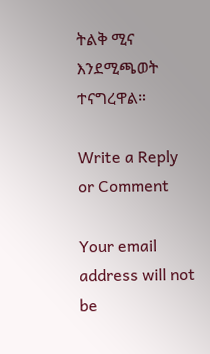ትልቅ ሚና እንደሚጫወት ተናግረዋል።

Write a Reply or Comment

Your email address will not be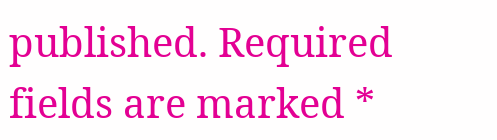published. Required fields are marked *